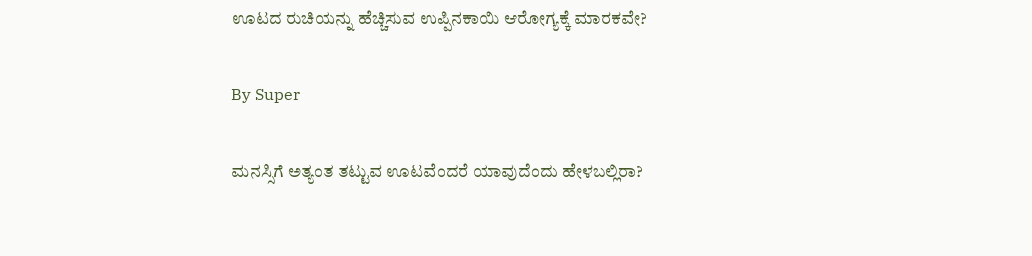ಊಟದ ರುಚಿಯನ್ನು ಹೆಚ್ಚಿಸುವ ಉಪ್ಪಿನಕಾಯಿ ಆರೋಗ್ಯಕ್ಕೆ ಮಾರಕವೇ?

By Super

ಮನಸ್ಸಿಗೆ ಅತ್ಯಂತ ತಟ್ಟುವ ಊಟವೆಂದರೆ ಯಾವುದೆಂದು ಹೇಳಬಲ್ಲಿರಾ?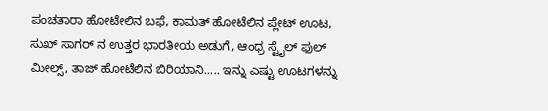ಪಂಚತಾರಾ ಹೋಟೇಲಿನ ಬಫೆ, ಕಾಮತ್ ಹೋಟೆಲಿನ ಪ್ಲೇಟ್ ಊಟ, ಸುಖ್ ಸಾಗರ್ ನ ಉತ್ತರ ಭಾರತೀಯ ಅಡುಗೆ, ಆಂಧ್ರ ಸ್ಟೈಲ್ ಫುಲ್ ಮೀಲ್ಸ್, ತಾಜ್ ಹೋಟೆಲಿನ ಬಿರಿಯಾನಿ..... ಇನ್ನು ಎಷ್ಟು ಊಟಗಳನ್ನು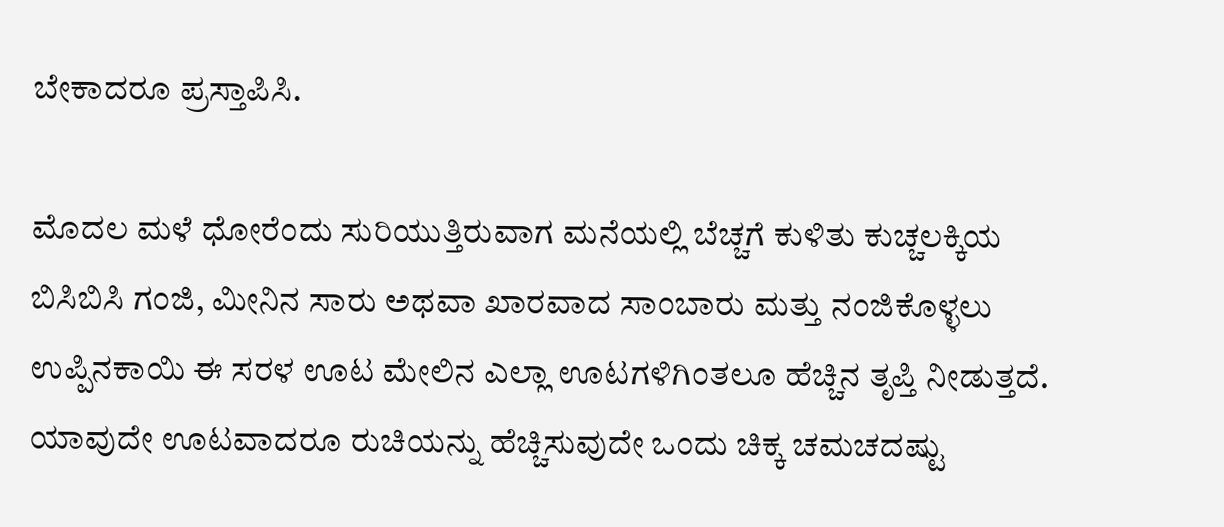ಬೇಕಾದರೂ ಪ್ರಸ್ತಾಪಿಸಿ.

ಮೊದಲ ಮಳೆ ಧೋರೆಂದು ಸುರಿಯುತ್ತಿರುವಾಗ ಮನೆಯಲ್ಲಿ ಬೆಚ್ಚಗೆ ಕುಳಿತು ಕುಚ್ಚಲಕ್ಕಿಯ ಬಿಸಿಬಿಸಿ ಗಂಜಿ, ಮೀನಿನ ಸಾರು ಅಥವಾ ಖಾರವಾದ ಸಾಂಬಾರು ಮತ್ತು ನಂಜಿಕೊಳ್ಳಲು ಉಪ್ಪಿನಕಾಯಿ ಈ ಸರಳ ಊಟ ಮೇಲಿನ ಎಲ್ಲಾ ಊಟಗಳಿಗಿಂತಲೂ ಹೆಚ್ಚಿನ ತೃಪ್ತಿ ನೀಡುತ್ತದೆ. ಯಾವುದೇ ಊಟವಾದರೂ ರುಚಿಯನ್ನು ಹೆಚ್ಚಿಸುವುದೇ ಒಂದು ಚಿಕ್ಕ ಚಮಚದಷ್ಟು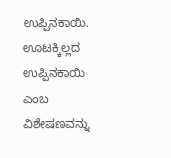ಉಪ್ಪಿನಕಾಯಿ. ಊಟಕ್ಕಿಲ್ಲದ ಉಪ್ಪಿನಕಾಯಿ ಎಂಬ ವಿಶೇಷಣವನ್ನು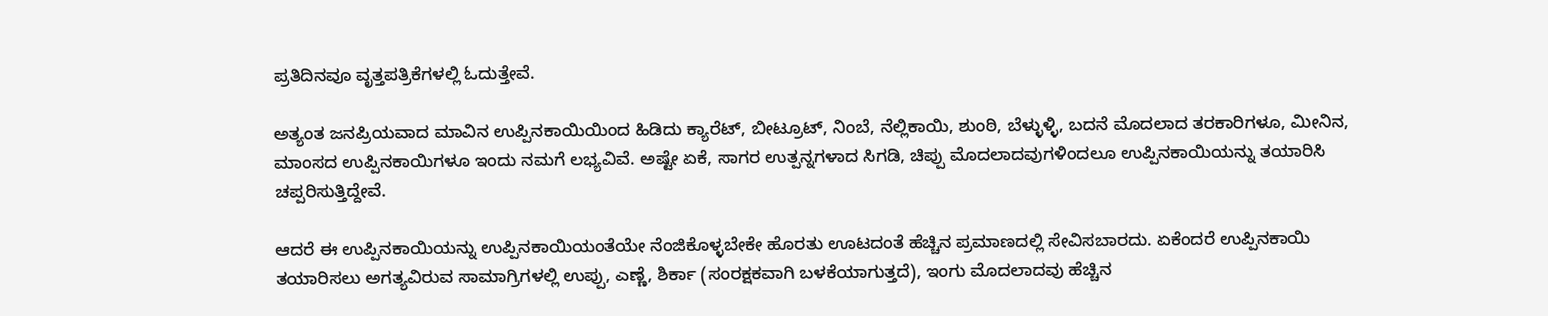ಪ್ರತಿದಿನವೂ ವೃತ್ತಪತ್ರಿಕೆಗಳಲ್ಲಿ ಓದುತ್ತೇವೆ.

ಅತ್ಯಂತ ಜನಪ್ರಿಯವಾದ ಮಾವಿನ ಉಪ್ಪಿನಕಾಯಿಯಿಂದ ಹಿಡಿದು ಕ್ಯಾರೆಟ್, ಬೀಟ್ರೂಟ್, ನಿಂಬೆ, ನೆಲ್ಲಿಕಾಯಿ, ಶುಂಠಿ, ಬೆಳ್ಳುಳ್ಳಿ, ಬದನೆ ಮೊದಲಾದ ತರಕಾರಿಗಳೂ, ಮೀನಿನ, ಮಾಂಸದ ಉಪ್ಪಿನಕಾಯಿಗಳೂ ಇಂದು ನಮಗೆ ಲಭ್ಯವಿವೆ. ಅಷ್ಟೇ ಏಕೆ, ಸಾಗರ ಉತ್ಪನ್ನಗಳಾದ ಸಿಗಡಿ, ಚಿಪ್ಪು ಮೊದಲಾದವುಗಳಿಂದಲೂ ಉಪ್ಪಿನಕಾಯಿಯನ್ನು ತಯಾರಿಸಿ ಚಪ್ಪರಿಸುತ್ತಿದ್ದೇವೆ.

ಆದರೆ ಈ ಉಪ್ಪಿನಕಾಯಿಯನ್ನು ಉಪ್ಪಿನಕಾಯಿಯಂತೆಯೇ ನೆಂಜಿಕೊಳ್ಳಬೇಕೇ ಹೊರತು ಊಟದಂತೆ ಹೆಚ್ಚಿನ ಪ್ರಮಾಣದಲ್ಲಿ ಸೇವಿಸಬಾರದು. ಏಕೆಂದರೆ ಉಪ್ಪಿನಕಾಯಿ ತಯಾರಿಸಲು ಅಗತ್ಯವಿರುವ ಸಾಮಾಗ್ರಿಗಳಲ್ಲಿ ಉಪ್ಪು, ಎಣ್ಣೆ, ಶಿರ್ಕಾ (ಸಂರಕ್ಷಕವಾಗಿ ಬಳಕೆಯಾಗುತ್ತದೆ), ಇಂಗು ಮೊದಲಾದವು ಹೆಚ್ಚಿನ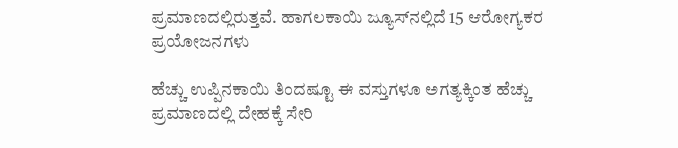ಪ್ರಮಾಣದಲ್ಲಿರುತ್ತವೆ. ಹಾಗಲಕಾಯಿ ಜ್ಯೂಸ್‌ನಲ್ಲಿದೆ 15 ಆರೋಗ್ಯಕರ ಪ್ರಯೋಜನಗಳು

ಹೆಚ್ಚು ಉಪ್ಪಿನಕಾಯಿ ತಿಂದಷ್ಟೂ ಈ ವಸ್ತುಗಳೂ ಅಗತ್ಯಕ್ಕಿಂತ ಹೆಚ್ಚು ಪ್ರಮಾಣದಲ್ಲಿ ದೇಹಕ್ಕೆ ಸೇರಿ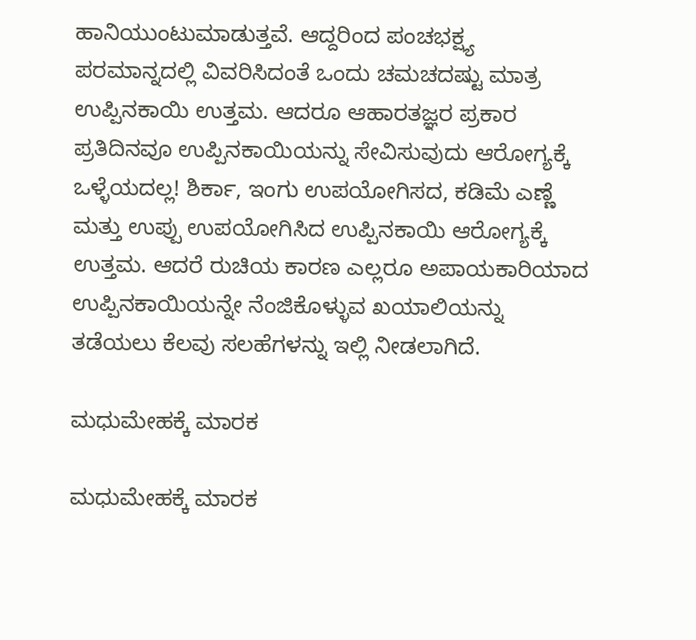ಹಾನಿಯುಂಟುಮಾಡುತ್ತವೆ. ಆದ್ದರಿಂದ ಪಂಚಭಕ್ಷ್ಯ ಪರಮಾನ್ನದಲ್ಲಿ ವಿವರಿಸಿದಂತೆ ಒಂದು ಚಮಚದಷ್ಟು ಮಾತ್ರ ಉಪ್ಪಿನಕಾಯಿ ಉತ್ತಮ. ಆದರೂ ಆಹಾರತಜ್ಞರ ಪ್ರಕಾರ ಪ್ರತಿದಿನವೂ ಉಪ್ಪಿನಕಾಯಿಯನ್ನು ಸೇವಿಸುವುದು ಆರೋಗ್ಯಕ್ಕೆ ಒಳ್ಳೆಯದಲ್ಲ! ಶಿರ್ಕಾ, ಇಂಗು ಉಪಯೋಗಿಸದ, ಕಡಿಮೆ ಎಣ್ಣೆ ಮತ್ತು ಉಪ್ಪು ಉಪಯೋಗಿಸಿದ ಉಪ್ಪಿನಕಾಯಿ ಆರೋಗ್ಯಕ್ಕೆ ಉತ್ತಮ. ಆದರೆ ರುಚಿಯ ಕಾರಣ ಎಲ್ಲರೂ ಅಪಾಯಕಾರಿಯಾದ ಉಪ್ಪಿನಕಾಯಿಯನ್ನೇ ನೆಂಜಿಕೊಳ್ಳುವ ಖಯಾಲಿಯನ್ನು ತಡೆಯಲು ಕೆಲವು ಸಲಹೆಗಳನ್ನು ಇಲ್ಲಿ ನೀಡಲಾಗಿದೆ.

ಮಧುಮೇಹಕ್ಕೆ ಮಾರಕ

ಮಧುಮೇಹಕ್ಕೆ ಮಾರಕ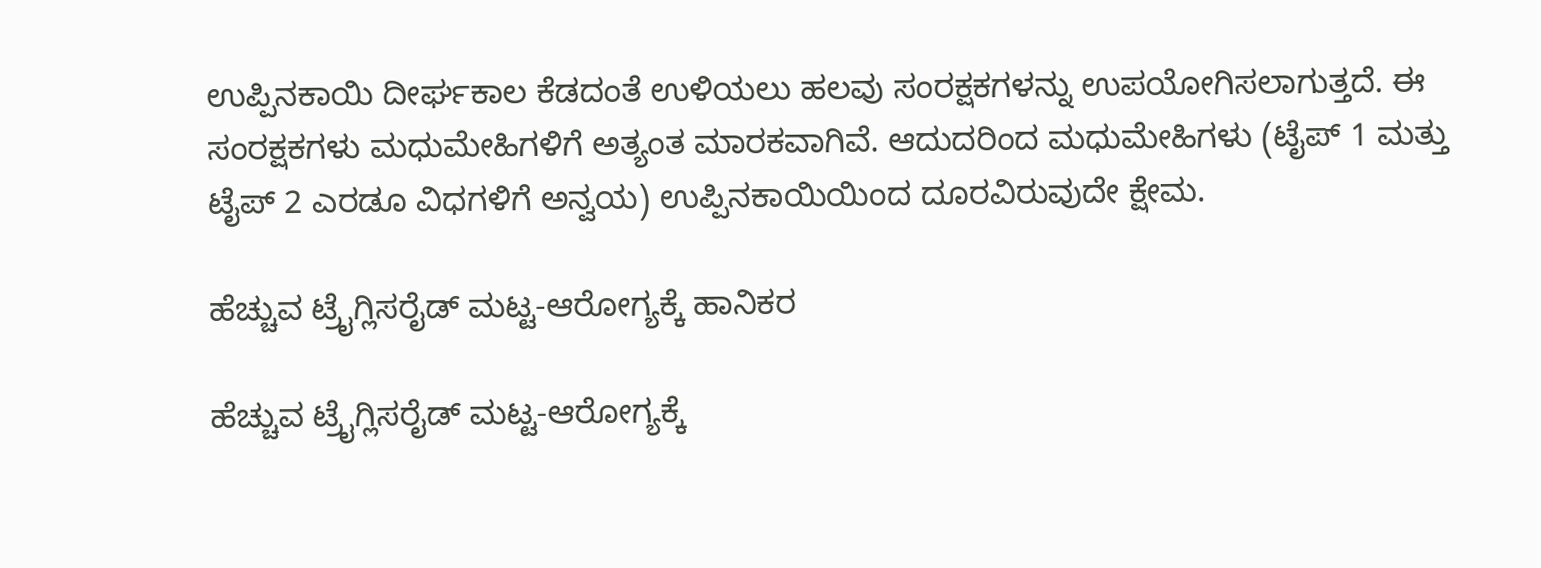ಉಪ್ಪಿನಕಾಯಿ ದೀರ್ಘಕಾಲ ಕೆಡದಂತೆ ಉಳಿಯಲು ಹಲವು ಸಂರಕ್ಷಕಗಳನ್ನು ಉಪಯೋಗಿಸಲಾಗುತ್ತದೆ. ಈ ಸಂರಕ್ಷಕಗಳು ಮಧುಮೇಹಿಗಳಿಗೆ ಅತ್ಯಂತ ಮಾರಕವಾಗಿವೆ. ಆದುದರಿಂದ ಮಧುಮೇಹಿಗಳು (ಟೈಪ್ 1 ಮತ್ತು ಟೈಪ್ 2 ಎರಡೂ ವಿಧಗಳಿಗೆ ಅನ್ವಯ) ಉಪ್ಪಿನಕಾಯಿಯಿಂದ ದೂರವಿರುವುದೇ ಕ್ಷೇಮ.

ಹೆಚ್ಚುವ ಟ್ರೈಗ್ಲಿಸರೈಡ್ ಮಟ್ಟ-ಆರೋಗ್ಯಕ್ಕೆ ಹಾನಿಕರ

ಹೆಚ್ಚುವ ಟ್ರೈಗ್ಲಿಸರೈಡ್ ಮಟ್ಟ-ಆರೋಗ್ಯಕ್ಕೆ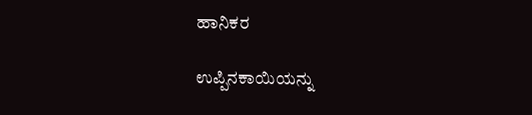ಹಾನಿಕರ

ಉಪ್ಪಿನಕಾಯಿಯನ್ನು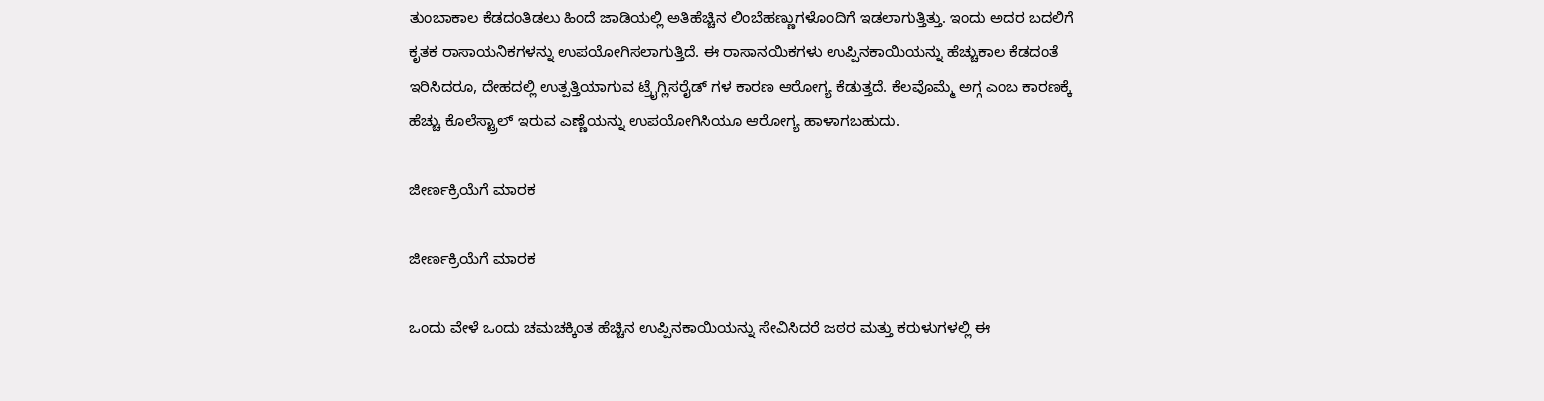ತುಂಬಾಕಾಲ ಕೆಡದಂತಿಡಲು ಹಿಂದೆ ಜಾಡಿಯಲ್ಲಿ ಅತಿಹೆಚ್ಚಿನ ಲಿಂಬೆಹಣ್ಣುಗಳೊಂದಿಗೆ ಇಡಲಾಗುತ್ತಿತ್ತು. ಇಂದು ಅದರ ಬದಲಿಗೆ ಕೃತಕ ರಾಸಾಯನಿಕಗಳನ್ನು ಉಪಯೋಗಿಸಲಾಗುತ್ತಿದೆ. ಈ ರಾಸಾನಯಿಕಗಳು ಉಪ್ಪಿನಕಾಯಿಯನ್ನು ಹೆಚ್ಚುಕಾಲ ಕೆಡದಂತೆ ಇರಿಸಿದರೂ, ದೇಹದಲ್ಲಿ ಉತ್ಪತ್ತಿಯಾಗುವ ಟ್ರೈಗ್ಲಿಸರೈಡ್ ಗಳ ಕಾರಣ ಆರೋಗ್ಯ ಕೆಡುತ್ತದೆ. ಕೆಲವೊಮ್ಮೆ ಅಗ್ಗ ಎಂಬ ಕಾರಣಕ್ಕೆ ಹೆಚ್ಚು ಕೊಲೆಸ್ಟ್ರಾಲ್ ಇರುವ ಎಣ್ಣೆಯನ್ನು ಉಪಯೋಗಿಸಿಯೂ ಆರೋಗ್ಯ ಹಾಳಾಗಬಹುದು.

ಜೀರ್ಣಕ್ರಿಯೆಗೆ ಮಾರಕ

ಜೀರ್ಣಕ್ರಿಯೆಗೆ ಮಾರಕ

ಒಂದು ವೇಳೆ ಒಂದು ಚಮಚಕ್ಕಿಂತ ಹೆಚ್ಚಿನ ಉಪ್ಪಿನಕಾಯಿಯನ್ನು ಸೇವಿಸಿದರೆ ಜಠರ ಮತ್ತು ಕರುಳುಗಳಲ್ಲಿ ಈ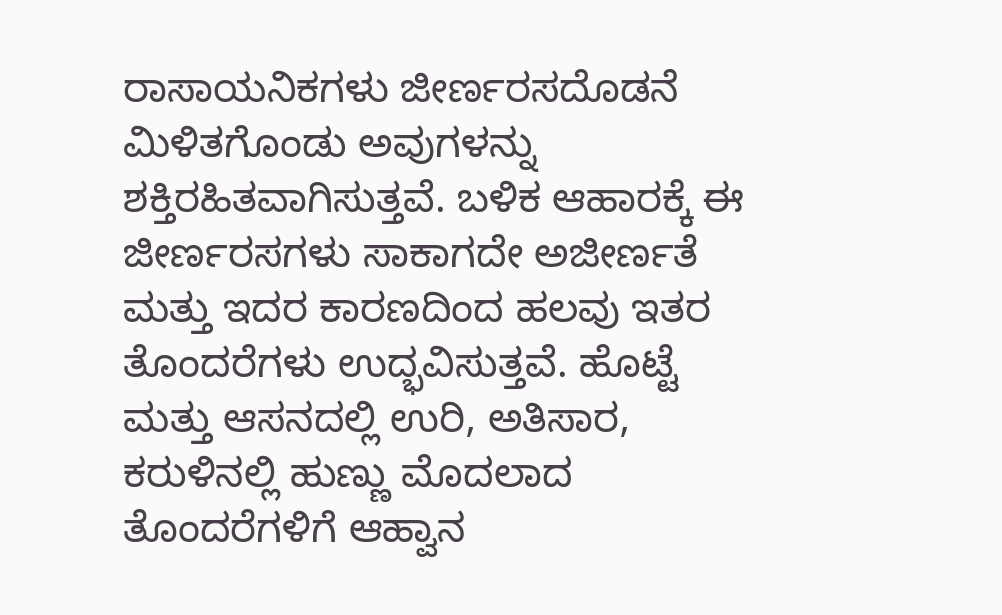ರಾಸಾಯನಿಕಗಳು ಜೀರ್ಣರಸದೊಡನೆ ಮಿಳಿತಗೊಂಡು ಅವುಗಳನ್ನು ಶಕ್ತಿರಹಿತವಾಗಿಸುತ್ತವೆ. ಬಳಿಕ ಆಹಾರಕ್ಕೆ ಈ ಜೀರ್ಣರಸಗಳು ಸಾಕಾಗದೇ ಅಜೀರ್ಣತೆ ಮತ್ತು ಇದರ ಕಾರಣದಿಂದ ಹಲವು ಇತರ ತೊಂದರೆಗಳು ಉದ್ಭವಿಸುತ್ತವೆ. ಹೊಟ್ಟೆ ಮತ್ತು ಆಸನದಲ್ಲಿ ಉರಿ, ಅತಿಸಾರ, ಕರುಳಿನಲ್ಲಿ ಹುಣ್ಣು ಮೊದಲಾದ ತೊಂದರೆಗಳಿಗೆ ಆಹ್ವಾನ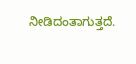ನೀಡಿದಂತಾಗುತ್ತದೆ.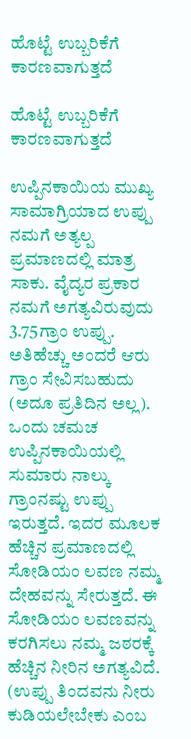ಹೊಟ್ಟೆ ಉಬ್ಬರಿಕೆಗೆ ಕಾರಣವಾಗುತ್ತದೆ

ಹೊಟ್ಟೆ ಉಬ್ಬರಿಕೆಗೆ ಕಾರಣವಾಗುತ್ತದೆ

ಉಪ್ಪಿನಕಾಯಿಯ ಮುಖ್ಯ ಸಾಮಾಗ್ರಿಯಾದ ಉಪ್ಪು ನಮಗೆ ಅತ್ಯಲ್ಪ ಪ್ರಮಾಣದಲ್ಲಿ ಮಾತ್ರ ಸಾಕು. ವೈದ್ಯರ ಪ್ರಕಾರ ನಮಗೆ ಅಗತ್ಯವಿರುವುದು 3.75ಗ್ರಾಂ ಉಪ್ಪು. ಅತಿಹೆಚ್ಚು ಅಂದರೆ ಆರು ಗ್ರಾಂ ಸೇವಿಸಬಹುದು (ಅದೂ ಪ್ರತಿದಿನ ಅಲ್ಲ). ಒಂದು ಚಮಚ ಉಪ್ಪಿನಕಾಯಿಯಲ್ಲಿ ಸುಮಾರು ನಾಲ್ಕು ಗ್ರಾಂನಷ್ಟು ಉಪ್ಪು ಇರುತ್ತದೆ. ಇದರ ಮೂಲಕ ಹೆಚ್ಚಿನ ಪ್ರಮಾಣದಲ್ಲಿ ಸೋಡಿಯಂ ಲವಣ ನಮ್ಮ ದೇಹವನ್ನು ಸೇರುತ್ತದೆ. ಈ ಸೋಡಿಯಂ ಲವಣವನ್ನು ಕರಗಿಸಲು ನಮ್ಮ ಜಠರಕ್ಕೆ ಹೆಚ್ಚಿನ ನೀರಿನ ಅಗತ್ಯವಿದೆ. (ಉಪ್ಪು ತಿಂದವನು ನೀರು ಕುಡಿಯಲೇಬೇಕು ಎಂಬ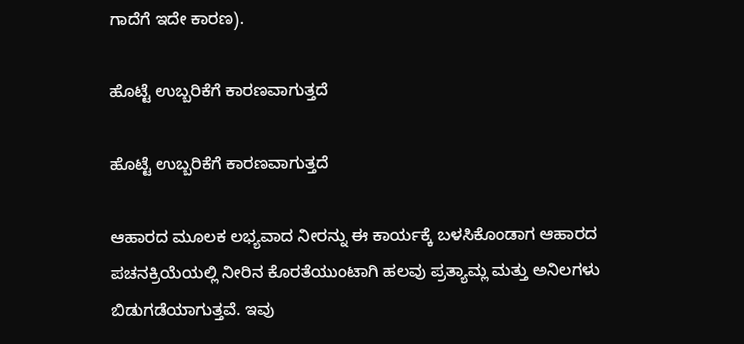ಗಾದೆಗೆ ಇದೇ ಕಾರಣ).

ಹೊಟ್ಟೆ ಉಬ್ಬರಿಕೆಗೆ ಕಾರಣವಾಗುತ್ತದೆ

ಹೊಟ್ಟೆ ಉಬ್ಬರಿಕೆಗೆ ಕಾರಣವಾಗುತ್ತದೆ

ಆಹಾರದ ಮೂಲಕ ಲಭ್ಯವಾದ ನೀರನ್ನು ಈ ಕಾರ್ಯಕ್ಕೆ ಬಳಸಿಕೊಂಡಾಗ ಆಹಾರದ ಪಚನಕ್ರಿಯೆಯಲ್ಲಿ ನೀರಿನ ಕೊರತೆಯುಂಟಾಗಿ ಹಲವು ಪ್ರತ್ಯಾಮ್ಲ ಮತ್ತು ಅನಿಲಗಳು ಬಿಡುಗಡೆಯಾಗುತ್ತವೆ. ಇವು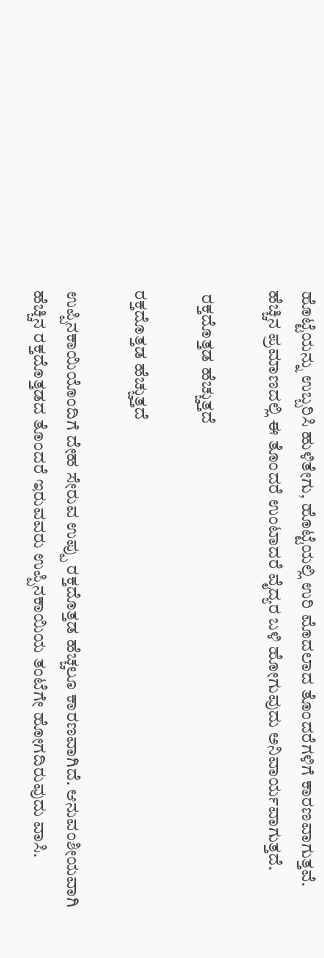ಹೊಟ್ಟೆಯನ್ನು ಉಬ್ಬರಿಸಿ ಹುಳಿತೇಗು, ಹೊಟ್ಟೆಯಲ್ಲಿ ಉರಿ ಮೊದಲಾದ ತೊಂದರೆಗಳಿಗೆ ಕಾರಣವಾಗುತ್ತವೆ. ಹೆಚ್ಚಿನ ಪ್ರಮಾಣದಲ್ಲಿ ಈ ತೊಂದರೆ ಉಂಟಾದರೆ ವೈದ್ಯರ ಬಳಿ ಹೋಗುವುದು ಅನಿವಾರ್ಯವಾಗುತ್ತದೆ.

 ರಕ್ತದೊತ್ತಡ ಹೆಚ್ಚುತ್ತದೆ

ರಕ್ತದೊತ್ತಡ ಹೆಚ್ಚುತ್ತದೆ

ಉಪ್ಪಿನಕಾಯಿಯೊಂದಿಗೆ ದೇಹ ಸೇರುವ ಉಪ್ಪು ರಕ್ತದೊತ್ತಡ ಹೆಚ್ಚಲೂ ಕಾರಣವಾಗಿದೆ. ಆನುವಂಶೀಯವಾಗಿ ಹೆಚ್ಚಿನ ರಕ್ತದೊತ್ತಡದ ತೊಂದರೆ ಇರುವವರು ಉಪ್ಪಿನಕಾಯಿಯ ತಂಟೆಗೇ ಹೋಗದಿರುವುದು ವಾಸಿ.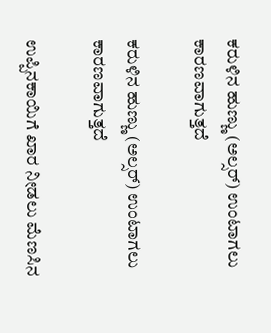ಕರುಳಿನ ಹುಣ್ಣು (ಅಲ್ಸರ್) ಉಂಟಾಗಲು ಕಾರಣವಾಗುತ್ತದೆ

ಕರುಳಿನ ಹುಣ್ಣು (ಅಲ್ಸರ್) ಉಂಟಾಗಲು ಕಾರಣವಾಗುತ್ತದೆ

ಉಪ್ಪಿನಕಾಯಿಗೆ ಖಾರ ನೀಡಲು ಮೆಣಸಿನ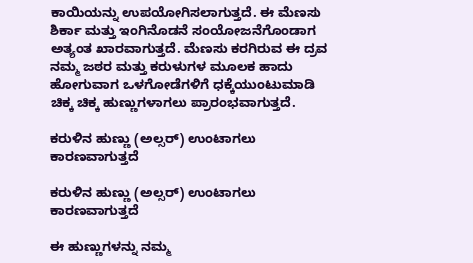ಕಾಯಿಯನ್ನು ಉಪಯೋಗಿಸಲಾಗುತ್ತದೆ. ಈ ಮೆಣಸು ಶಿರ್ಕಾ ಮತ್ತು ಇಂಗಿನೊಡನೆ ಸಂಯೋಜನೆಗೊಂಡಾಗ ಅತ್ಯಂತ ಖಾರವಾಗುತ್ತದೆ. ಮೆಣಸು ಕರಗಿರುವ ಈ ದ್ರವ ನಮ್ಮ ಜಠರ ಮತ್ತು ಕರುಳುಗಳ ಮೂಲಕ ಹಾದು ಹೋಗುವಾಗ ಒಳಗೋಡೆಗಳಿಗೆ ಧಕ್ಕೆಯುಂಟುಮಾಡಿ ಚಿಕ್ಕ ಚಿಕ್ಕ ಹುಣ್ಣುಗಳಾಗಲು ಪ್ರಾರಂಭವಾಗುತ್ತದೆ.

ಕರುಳಿನ ಹುಣ್ಣು (ಅಲ್ಸರ್) ಉಂಟಾಗಲು ಕಾರಣವಾಗುತ್ತದೆ

ಕರುಳಿನ ಹುಣ್ಣು (ಅಲ್ಸರ್) ಉಂಟಾಗಲು ಕಾರಣವಾಗುತ್ತದೆ

ಈ ಹುಣ್ಣುಗಳನ್ನು ನಮ್ಮ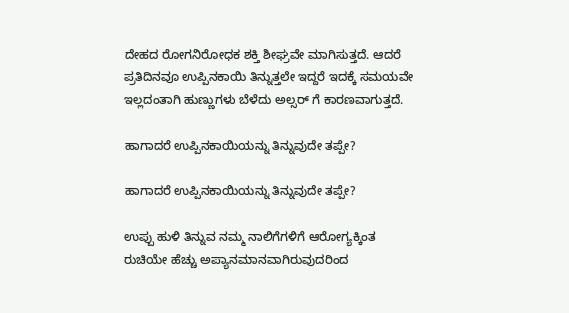ದೇಹದ ರೋಗನಿರೋಧಕ ಶಕ್ತಿ ಶೀಘ್ರವೇ ಮಾಗಿಸುತ್ತದೆ. ಆದರೆ ಪ್ರತಿದಿನವೂ ಉಪ್ಪಿನಕಾಯಿ ತಿನ್ನುತ್ತಲೇ ಇದ್ದರೆ ಇದಕ್ಕೆ ಸಮಯವೇ ಇಲ್ಲದಂತಾಗಿ ಹುಣ್ಣುಗಳು ಬೆಳೆದು ಅಲ್ಸರ್ ಗೆ ಕಾರಣವಾಗುತ್ತದೆ.

ಹಾಗಾದರೆ ಉಪ್ಪಿನಕಾಯಿಯನ್ನು ತಿನ್ನುವುದೇ ತಪ್ಪೇ?

ಹಾಗಾದರೆ ಉಪ್ಪಿನಕಾಯಿಯನ್ನು ತಿನ್ನುವುದೇ ತಪ್ಪೇ?

ಉಪ್ಪು ಹುಳಿ ತಿನ್ನುವ ನಮ್ಮ ನಾಲಿಗೆಗಳಿಗೆ ಆರೋಗ್ಯಕ್ಕಿಂತ ರುಚಿಯೇ ಹೆಚ್ಚು ಅಪ್ಯಾನಮಾನವಾಗಿರುವುದರಿಂದ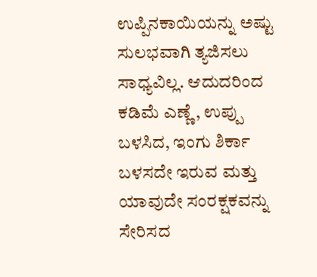ಉಪ್ಪಿನಕಾಯಿಯನ್ನು ಅಷ್ಟು ಸುಲಭವಾಗಿ ತ್ಯಜಿಸಲು ಸಾಧ್ಯವಿಲ್ಲ. ಆದುದರಿಂದ ಕಡಿಮೆ ಎಣ್ಣೆ, ಉಪ್ಪು ಬಳಸಿದ, ಇಂಗು ಶಿರ್ಕಾ ಬಳಸದೇ ಇರುವ ಮತ್ತು ಯಾವುದೇ ಸಂರಕ್ಷಕವನ್ನು ಸೇರಿಸದ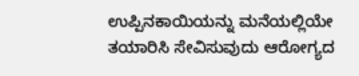ಉಪ್ಪಿನಕಾಯಿಯನ್ನು ಮನೆಯಲ್ಲಿಯೇ ತಯಾರಿಸಿ ಸೇವಿಸುವುದು ಆರೋಗ್ಯದ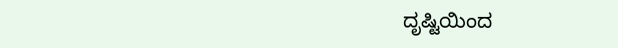ದೃಷ್ಟಿಯಿಂದ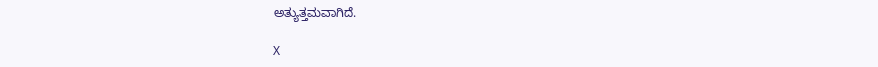ಅತ್ಯುತ್ತಮವಾಗಿದೆ.

X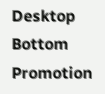Desktop Bottom Promotion